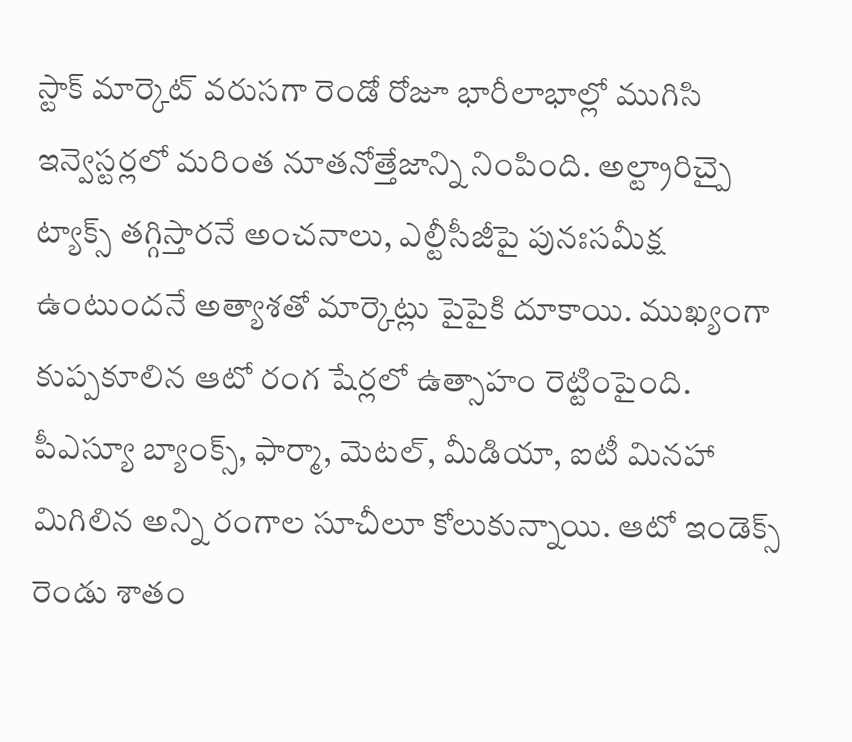స్టాక్ మార్కెట్ వరుసగా రెండో రోజూ భారీలాభాల్లో ముగిసి ఇన్వెస్టర్లలో మరింత నూతనోత్తేజాన్ని నింపింది. అల్ట్రారిచ్పై ట్యాక్స్ తగ్గిస్తారనే అంచనాలు, ఎల్టీసీజీపై పునఃసమీక్ష ఉంటుందనే అత్యాశతో మార్కెట్లు పైపైకి దూకాయి. ముఖ్యంగా కుప్పకూలిన ఆటో రంగ షేర్లలో ఉత్సాహం రెట్టింపైంది. పీఎస్యూ బ్యాంక్స్, ఫార్మా, మెటల్, మీడియా, ఐటీ మినహా మిగిలిన అన్ని రంగాల సూచీలూ కోలుకున్నాయి. ఆటో ఇండెక్స్ రెండు శాతం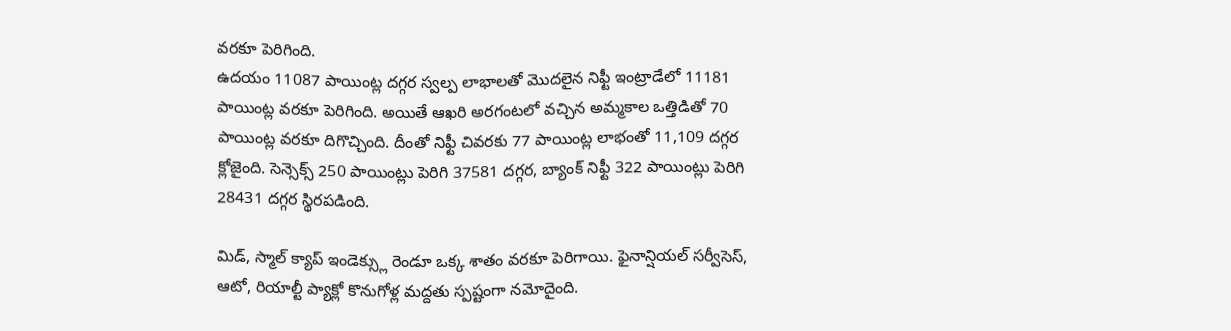వరకూ పెరిగింది.
ఉదయం 11087 పాయింట్ల దగ్గర స్వల్ప లాభాలతో మొదలైన నిఫ్టీ ఇంట్రాడేలో 11181 పాయింట్ల వరకూ పెరిగింది. అయితే ఆఖరి అరగంటలో వచ్చిన అమ్మకాల ఒత్తిడితో 70 పాయింట్ల వరకూ దిగొచ్చింది. దీంతో నిఫ్టీ చివరకు 77 పాయింట్ల లాభంతో 11,109 దగ్గర క్లోజైంది. సెన్సెక్స్ 250 పాయింట్లు పెరిగి 37581 దగ్గర, బ్యాంక్ నిఫ్టీ 322 పాయింట్లు పెరిగి 28431 దగ్గర స్థిరపడింది.

మిడ్, స్మాల్ క్యాప్ ఇండెక్స్లు రెండూ ఒక్క శాతం వరకూ పెరిగాయి. ఫైనాన్షియల్ సర్వీసెస్, ఆటో, రియాల్టీ ప్యాక్లో కొనుగోళ్ల మద్దతు స్పష్టంగా నమోదైంది.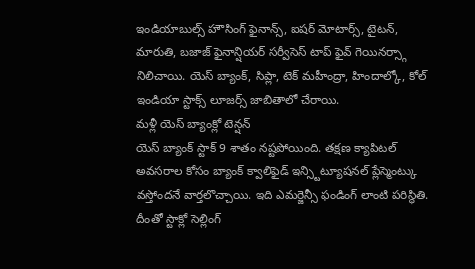ఇండియాబుల్స్ హౌసింగ్ ఫైనాన్స్, ఐషర్ మోటార్స్, టైటన్, మారుతి, బజాజ్ ఫైనాన్షియర్ సర్వీసెస్ టాప్ ఫైవ్ గెయినర్స్గా నిలిచాయి. యెస్ బ్యాంక్, సిప్లా, టెక్ మహీంద్రా, హిందాల్కో, కోల్ ఇండియా స్టాక్స్ లూజర్స్ జాబితాలో చేరాయి.
మళ్లీ యెస్ బ్యాంక్లో టెన్షన్
యెస్ బ్యాంక్ స్టాక్ 9 శాతం నష్టపోయింది. తక్షణ క్యాపిటల్ అవసరాల కోసం బ్యాంక్ క్వాలిఫైడ్ ఇన్స్టిట్యూషనల్ ప్లేస్మెంట్కు వస్తోందనే వార్తలొచ్చాయి. ఇది ఎమర్జెన్సీ ఫండింగ్ లాంటి పరిస్థితి. దీంతో స్టాక్లో సెల్లింగ్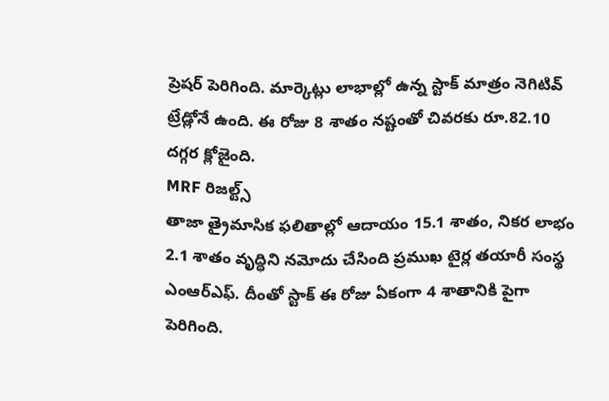ప్రెషర్ పెరిగింది. మార్కెట్లు లాభాల్లో ఉన్న స్టాక్ మాత్రం నెగిటివ్ ట్రేడ్లోనే ఉంది. ఈ రోజు 8 శాతం నష్టంతో చివరకు రూ.82.10 దగ్గర క్లోజైంది.
MRF రిజల్ట్స్
తాజా త్రైమాసిక ఫలితాల్లో ఆదాయం 15.1 శాతం, నికర లాభం 2.1 శాతం వృద్ధిని నమోదు చేసింది ప్రముఖ టైర్ల తయారీ సంస్థ ఎంఆర్ఎఫ్. దీంతో స్టాక్ ఈ రోజు ఏకంగా 4 శాతానికి పైగా పెరిగింది.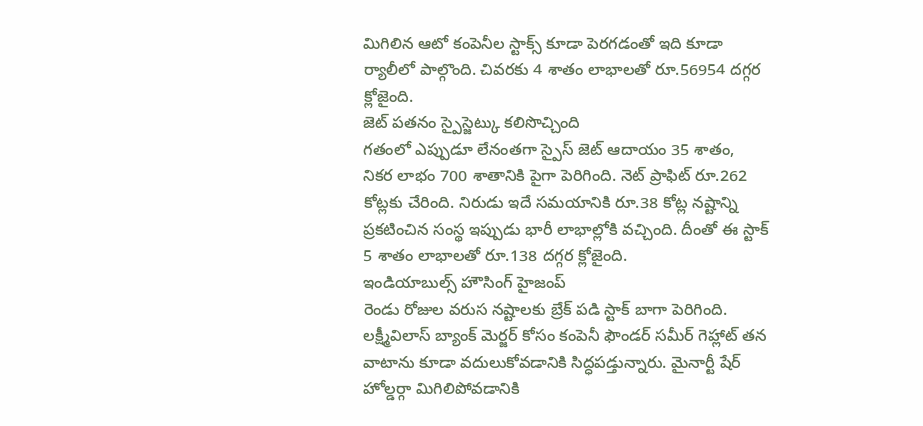మిగిలిన ఆటో కంపెనీల స్టాక్స్ కూడా పెరగడంతో ఇది కూడా ర్యాలీలో పాల్గొంది. చివరకు 4 శాతం లాభాలతో రూ.56954 దగ్గర క్లోజైంది.
జెట్ పతనం స్పైస్జెట్కు కలిసొచ్చింది
గతంలో ఎప్పుడూ లేనంతగా స్పైస్ జెట్ ఆదాయం 35 శాతం, నికర లాభం 700 శాతానికి పైగా పెరిగింది. నెట్ ప్రాఫిట్ రూ.262 కోట్లకు చేరింది. నిరుడు ఇదే సమయానికి రూ.38 కోట్ల నష్టాన్ని ప్రకటించిన సంస్థ ఇప్పుడు భారీ లాభాల్లోకి వచ్చింది. దీంతో ఈ స్టాక్ 5 శాతం లాభాలతో రూ.138 దగ్గర క్లోజైంది.
ఇండియాబుల్స్ హౌసింగ్ హైజంప్
రెండు రోజుల వరుస నష్టాలకు బ్రేక్ పడి స్టాక్ బాగా పెరిగింది. లక్ష్మీవిలాస్ బ్యాంక్ మెర్జర్ కోసం కంపెనీ ఫౌండర్ సమీర్ గెహ్లాట్ తన వాటాను కూడా వదులుకోవడానికి సిద్ధపడ్తున్నారు. మైనార్టీ షేర్ హోల్డర్గా మిగిలిపోవడానికి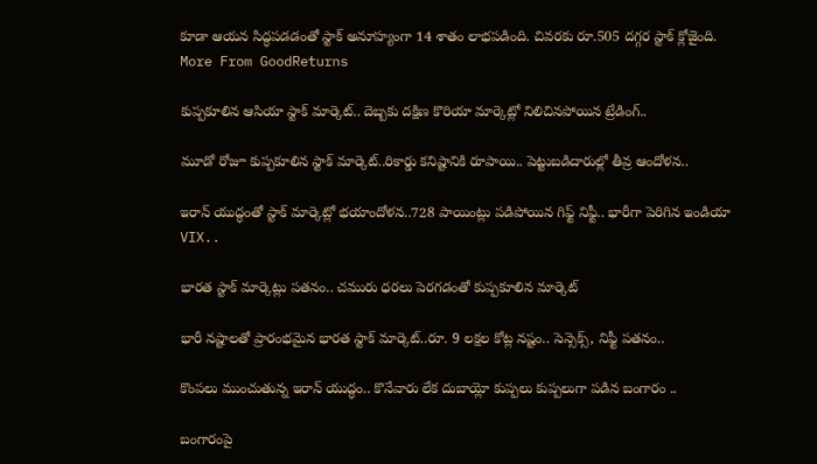కూడా ఆయన సిద్ధపడడంతో స్టాక్ అనూహ్యంగా 14 శాతం లాభపడింది. చివరకు రూ.505 దగ్గర స్టాక్ క్లోజైంది.
More From GoodReturns

కుప్పకూలిన ఆసియా స్టాక్ మార్కెట్.. దెబ్బకు దక్షిణ కొరియా మార్కెట్లో నిలిచినపోయిన ట్రేడింగ్..

మూడో రోజూ కుప్పకూలిన స్టాక్ మార్కెట్..రికార్డు కనిష్టానికి రూపాయి.. పెట్టుబడిదారుల్లో తీవ్ర ఆందోళన..

ఇరాన్ యుద్ధంతో స్టాక్ మార్కెట్లో భయాందోళన..728 పాయింట్లు పడిపోయిన గిఫ్ట్ నిఫ్టీ.. భారీగా పెరిగిన ఇండియా VIX..

భారత స్టాక్ మార్కెట్లు పతనం.. చమురు ధరలు పెరగడంతో కుప్పకూలిన మార్కెట్

భారీ నష్టాలతో ప్రారంభమైన భారత స్టాక్ మార్కెట్..రూ. 9 లక్షల కోట్ల నష్టం.. సెన్సెక్స్, నిఫ్టీ పతనం..

కొంపలు ముంచుతున్న ఇరాన్ యుద్ధం.. కొనేవారు లేక దుబాయ్లో కుప్పలు కుప్పలుగా పడిన బంగారం ..

బంగారంపై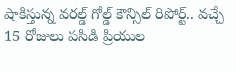షాకిస్తున్న వరల్డ్ గోల్డ్ కౌన్సిల్ రిపోర్ట్.. వచ్చే 15 రోజులు పసిడి ప్రియుల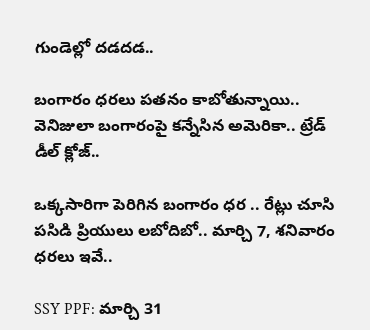గుండెల్లో దడదడ..

బంగారం ధరలు పతనం కాబోతున్నాయి.. వెనిజులా బంగారంపై కన్నేసిన అమెరికా.. ట్రేడ్ డీల్ క్లోజ్..

ఒక్కసారిగా పెరిగిన బంగారం ధర .. రేట్లు చూసి పసిడి ప్రియులు లబోదిబో.. మార్చి 7, శనివారం ధరలు ఇవే..

SSY PPF: మార్చి 31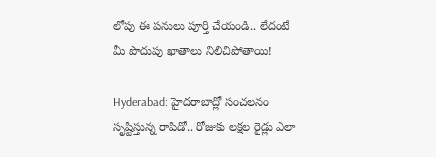లోపు ఈ పనులు పూర్తి చేయండి.. లేదంటే మీ పొదుపు ఖాతాలు నిలిచిపోతాయి!

Hyderabad: హైదరాబాద్లో సంచలనం సృష్టిస్తున్న రాపిడో.. రోజుకు లక్షల రైడ్లు ఎలా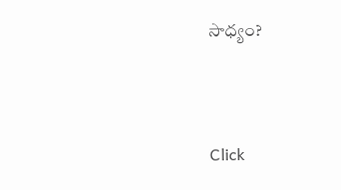సాధ్యం?



Click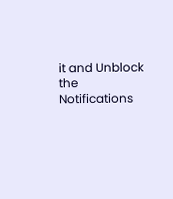it and Unblock the Notifications